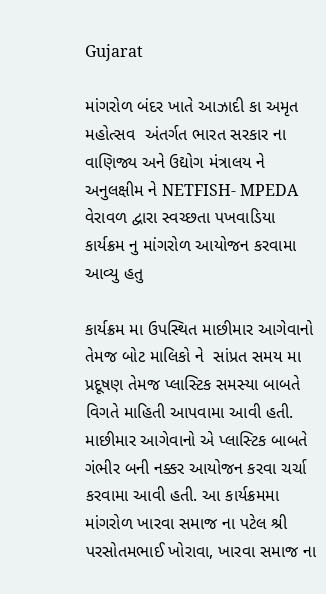Gujarat

માંગરોળ બંદર ખાતે આઝાદી કા અમૃત મહોત્સવ  અંતર્ગત ભારત સરકાર ના વાણિજ્ય અને ઉદ્યોગ મંત્રાલય ને  અનુલક્ષીમ ને NETFISH- MPEDA વેરાવળ દ્વારા સ્વચ્છતા પખવાડિયા કાર્યક્રમ નુ માંગરોળ આયોજન કરવામા આવ્યુ હતુ

કાર્યક્રમ મા ઉપસ્થિત માછીમાર આગેવાનો તેમજ બોટ માલિકો ને  સાંપ્રત સમય મા પ્રદૂષણ તેમજ પ્લાસ્ટિક સમસ્યા બાબતે વિગતે માહિતી આપવામા આવી હતી. માછીમાર આગેવાનો એ પ્લાસ્ટિક બાબતે ગંભીર બની નક્કર આયોજન કરવા ચર્ચા કરવામા આવી હતી. આ કાર્યક્રમમા માંગરોળ ખારવા સમાજ ના પટેલ શ્રી પરસોતમભાઈ ખોરાવા, ખારવા સમાજ ના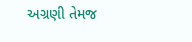અગ્રણી તેમજ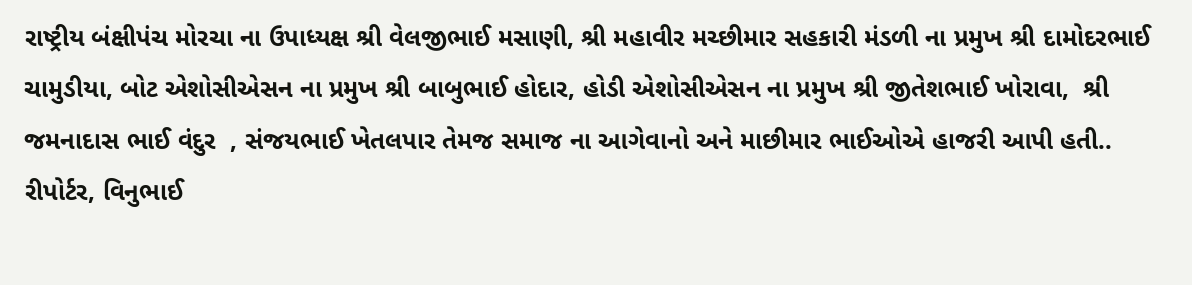રાષ્ટ્રીય બંક્ષીપંચ મોરચા ના ઉપાધ્યક્ષ શ્રી વેલજીભાઈ મસાણી, શ્રી મહાવીર મચ્છીમાર સહકારી મંડળી ના પ્રમુખ શ્રી દામોદરભાઈ ચામુડીયા, બોટ એશોસીએસન ના પ્રમુખ શ્રી બાબુભાઈ હોદાર, હોડી એશોસીએસન ના પ્રમુખ શ્રી જીતેશભાઈ ખોરાવા,  શ્રી જમનાદાસ ભાઈ વંદુર  , સંજયભાઈ ખેતલપાર તેમજ સમાજ ના આગેવાનો અને માછીમાર ભાઈઓએ હાજરી આપી હતી..
રીપોર્ટર, વિનુભાઈ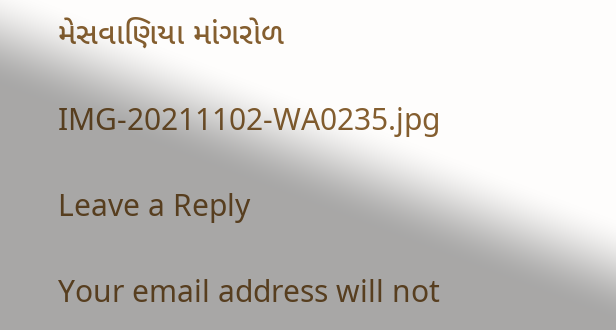મેસવાણિયા માંગરોળ

IMG-20211102-WA0235.jpg

Leave a Reply

Your email address will not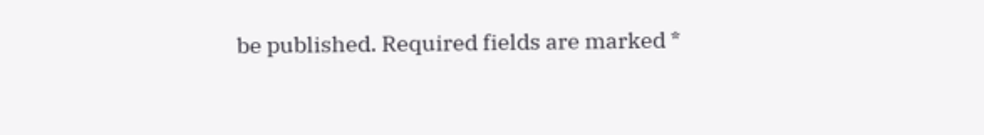be published. Required fields are marked *